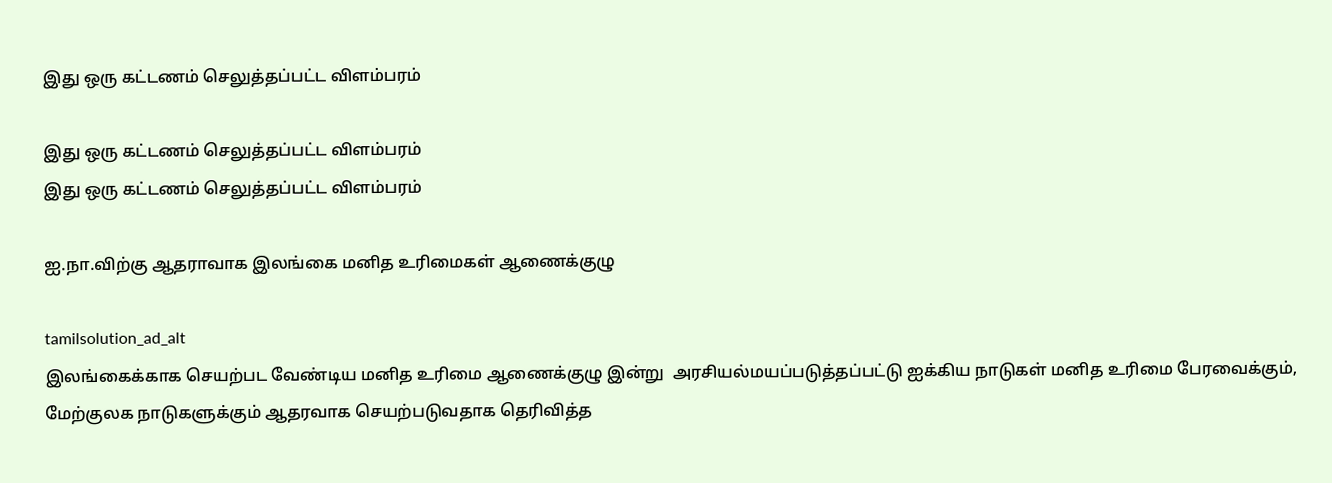இது ஒரு கட்டணம் செலுத்தப்பட்ட விளம்பரம்

இது ஒரு கட்டணம் செலுத்தப்பட்ட விளம்பரம்
இது ஒரு கட்டணம் செலுத்தப்பட்ட விளம்பரம்

ஐ.நா.விற்கு ஆதராவாக இலங்கை மனித உரிமைகள் ஆணைக்குழு

tamilsolution_ad_alt
இலங்கைக்காக செயற்பட வேண்டிய மனித உரிமை ஆணைக்குழு இன்று  அரசியல்மயப்படுத்தப்பட்டு ஐக்கிய நாடுகள் மனித உரிமை பேரவைக்கும், மேற்குலக நாடுகளுக்கும் ஆதரவாக செயற்படுவதாக தெரிவித்த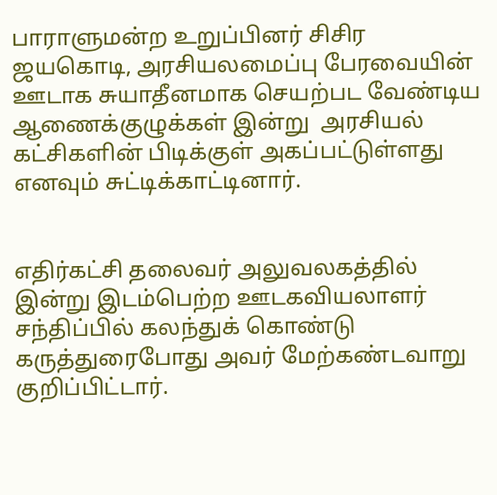பாராளுமன்ற உறுப்பினர் சிசிர ஜயகொடி, அரசியலமைப்பு பேரவையின் ஊடாக சுயாதீனமாக செயற்பட வேண்டிய ஆணைக்குழுக்கள் இன்று  அரசியல் கட்சிகளின் பிடிக்குள் அகப்பட்டுள்ளது எனவும் சுட்டிக்காட்டினார்.


எதிர்கட்சி தலைவர் அலுவலகத்தில் இன்று இடம்பெற்ற ஊடகவியலாளர் சந்திப்பில் கலந்துக் கொண்டு கருத்துரைபோது அவர் மேற்கண்டவாறு குறிப்பிட்டார்.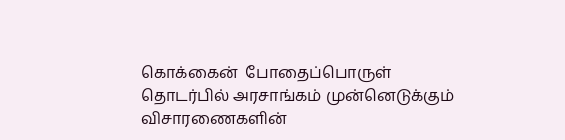கொக்கைன்  போதைப்பொருள் தொடர்பில் அரசாங்கம் முன்னெடுக்கும்   விசாரணைகளின்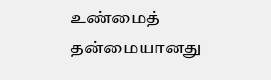உண்மைத் தன்மையானது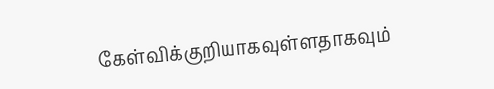கேள்விக்குறியாகவுள்ளதாகவும்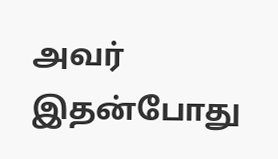அவர் இதன்போது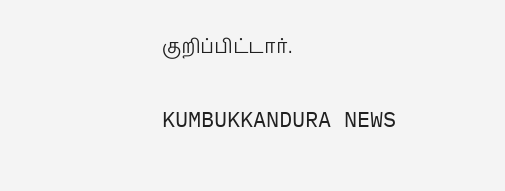குறிப்பிட்டார்.

KUMBUKKANDURA NEWS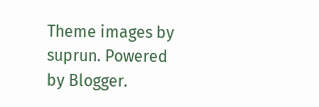Theme images by suprun. Powered by Blogger.